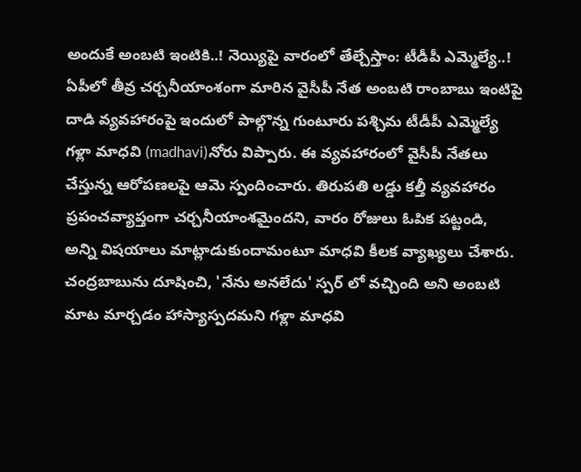అందుకే అంబటి ఇంటికి..! నెయ్యిపై వారంలో తేల్చేస్తాం: టీడీపీ ఎమ్మెల్యే..!
ఏపీలో తీవ్ర చర్చనీయాంశంగా మారిన వైసీపీ నేత అంబటి రాంబాబు ఇంటిపై దాడి వ్యవహారంపై ఇందులో పాల్గొన్న గుంటూరు పశ్చిమ టీడీపీ ఎమ్మెల్యే గళ్లా మాధవి (madhavi)నోరు విప్పారు. ఈ వ్యవహారంలో వైసీపీ నేతలు చేస్తున్న ఆరోపణలపై ఆమె స్పందించారు. తిరుపతి లడ్డు కల్తీ వ్యవహారం ప్రపంచవ్యాప్తంగా చర్చనీయాంశమైందని, వారం రోజులు ఓపిక పట్టండి, అన్ని విషయాలు మాట్లాడుకుందామంటూ మాధవి కీలక వ్యాఖ్యలు చేశారు.
చంద్రబాబును దూషించి, 'నేను అనలేదు' స్పర్ లో వచ్చింది అని అంబటి మాట మార్చడం హాస్యాస్పదమని గళ్లా మాధవి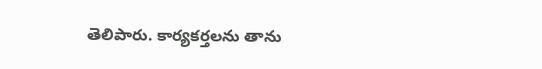తెలిపారు. కార్యకర్తలను తాను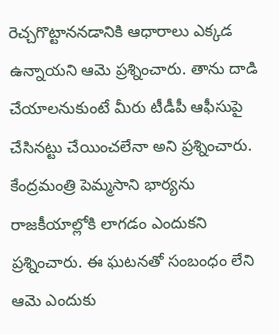రెచ్చగొట్టాననడానికి ఆధారాలు ఎక్కడ ఉన్నాయని ఆమె ప్రశ్నించారు. తాను దాడి చేయాలనుకుంటే మీరు టీడీపీ ఆఫీసుపై చేసినట్టు చేయించలేనా అని ప్రశ్నించారు. కేంద్రమంత్రి పెమ్మసాని భార్యను రాజకీయాల్లోకి లాగడం ఎందుకని ప్రశ్నించారు. ఈ ఘటనతో సంబంధం లేని ఆమె ఎందుకు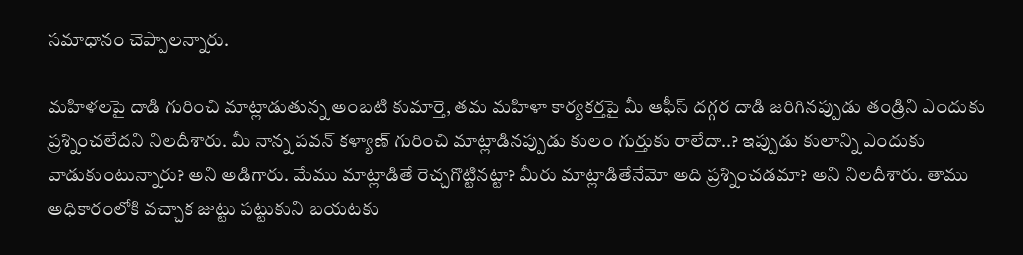సమాధానం చెప్పాలన్నారు.

మహిళలపై దాడి గురించి మాట్లాడుతున్న అంబటి కుమార్తె, తమ మహిళా కార్యకర్తపై మీ ఆఫీస్ దగ్గర దాడి జరిగినప్పుడు తండ్రిని ఎందుకు ప్రశ్నించలేదని నిలదీశారు. మీ నాన్న పవన్ కళ్యాణ్ గురించి మాట్లాడినప్పుడు కులం గుర్తుకు రాలేదా..? ఇప్పుడు కులాన్ని ఎందుకు వాడుకుంటున్నారు? అని అడిగారు. మేము మాట్లాడితే రెచ్చగొట్టినట్టా? మీరు మాట్లాడితేనేమో అది ప్రశ్నించడమా? అని నిలదీశారు. తాము అధికారంలోకి వచ్చాక జుట్టు పట్టుకుని బయటకు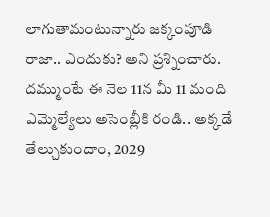లాగుతామంటున్నారు జక్కంపూడి రాజా.. ఎందుకు? అని ప్రశ్నించారు. దమ్ముంటే ఈ నెల 11న మీ 11 మంది ఎమ్మెల్యేలు అసెంబ్లీకి రండి.. అక్కడే తేల్చుకుందాం, 2029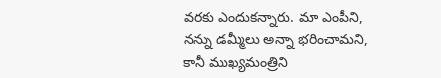వరకు ఎందుకన్నారు. మా ఎంపీని, నన్ను డమ్మీలు అన్నా భరించామని, కానీ ముఖ్యమంత్రిని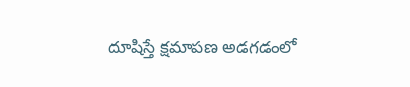దూషిస్తే క్షమాపణ అడగడంలో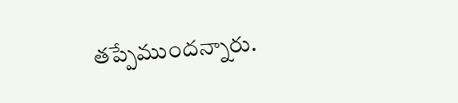తప్పేముందన్నారు.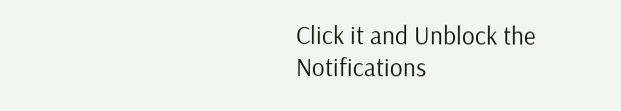Click it and Unblock the Notifications